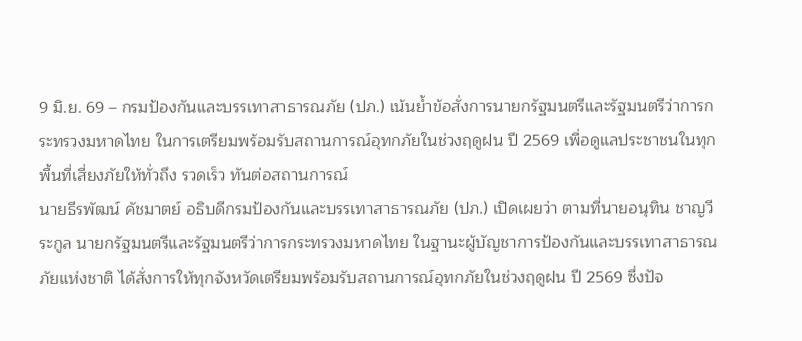9 มิ.ย. 69 – กรมป้องกันและบรรเทาสาธารณภัย (ปภ.) เน้นย้ำข้อสั่งการนายกรัฐมนตรีและรัฐมนตรีว่าการกระทรวงมหาดไทย ในการเตรียมพร้อมรับสถานการณ์อุทกภัยในช่วงฤดูฝน ปี 2569 เพื่อดูแลประชาชนในทุกพื้นที่เสี่ยงภัยให้ทั่วถึง รวดเร็ว ทันต่อสถานการณ์
นายธีรพัฒน์ คัชมาตย์ อธิบดีกรมป้องกันและบรรเทาสาธารณภัย (ปภ.) เปิดเผยว่า ตามที่นายอนุทิน ชาญวีระกูล นายกรัฐมนตรีและรัฐมนตรีว่าการกระทรวงมหาดไทย ในฐานะผู้บัญชาการป้องกันและบรรเทาสาธารณภัยแห่งชาติ ได้สั่งการให้ทุกจังหวัดเตรียมพร้อมรับสถานการณ์อุทกภัยในช่วงฤดูฝน ปี 2569 ซึ่งปัจ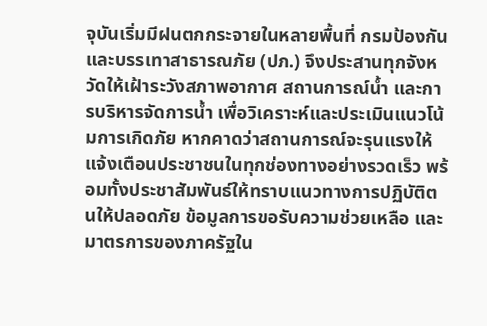จุบันเริ่มมีฝนตกกระจายในหลายพื้นที่ กรมป้องกันและบรรเทาสาธารณภัย (ปภ.) จึงประสานทุกจังหวัดให้เฝ้าระวังสภาพอากาศ สถานการณ์น้ำ และการบริหารจัดการน้ำ เพื่อวิเคราะห์และประเมินแนวโน้มการเกิดภัย หากคาดว่าสถานการณ์จะรุนแรงให้แจ้งเตือนประชาชนในทุกช่องทางอย่างรวดเร็ว พร้อมทั้งประชาสัมพันธ์ให้ทราบแนวทางการปฏิบัติตนให้ปลอดภัย ข้อมูลการขอรับความช่วยเหลือ และมาตรการของภาครัฐใน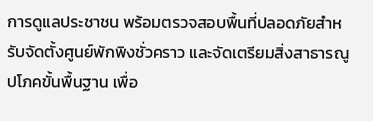การดูแลประชาชน พร้อมตรวจสอบพื้นที่ปลอดภัยสำหรับจัดตั้งศูนย์พักพิงชั่วคราว และจัดเตรียมสิ่งสาธารณูปโภคขั้นพื้นฐาน เพื่อ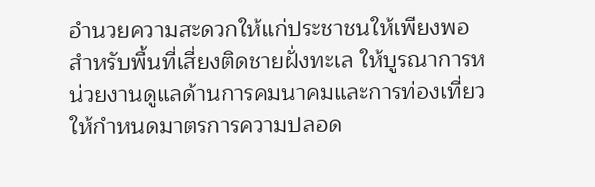อำนวยความสะดวกให้แก่ประชาชนให้เพียงพอ
สำหรับพื้นที่เสี่ยงติดชายฝั่งทะเล ให้บูรณาการหน่วยงานดูแลด้านการคมนาคมและการท่องเที่ยว ให้กำหนดมาตรการความปลอด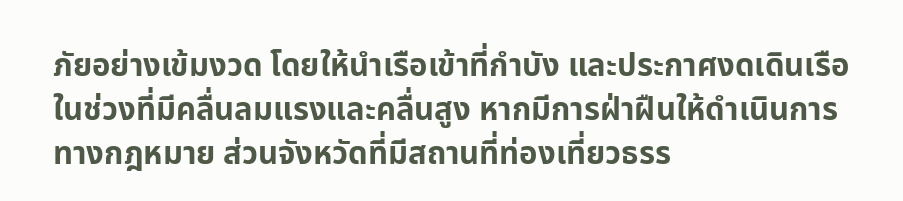ภัยอย่างเข้มงวด โดยให้นำเรือเข้าที่กำบัง และประกาศงดเดินเรือในช่วงที่มีคลื่นลมแรงและคลื่นสูง หากมีการฝ่าฝืนให้ดำเนินการทางกฎหมาย ส่วนจังหวัดที่มีสถานที่ท่องเที่ยวธรร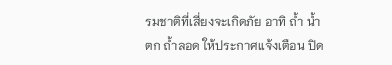รมชาติที่เสี่ยงจะเกิดภัย อาทิ ถ้ำ น้ำตก ถ้ำลอด ให้ประกาศแจ้งเตือน ปิด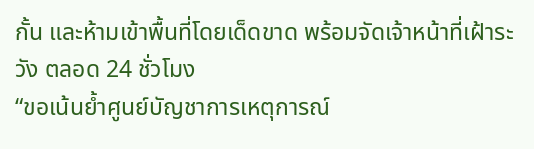กั้น และห้ามเข้าพื้นที่โดยเด็ดขาด พร้อมจัดเจ้าหน้าที่เฝ้าระวัง ตลอด 24 ชั่วโมง
“ขอเน้นย้ำศูนย์บัญชาการเหตุการณ์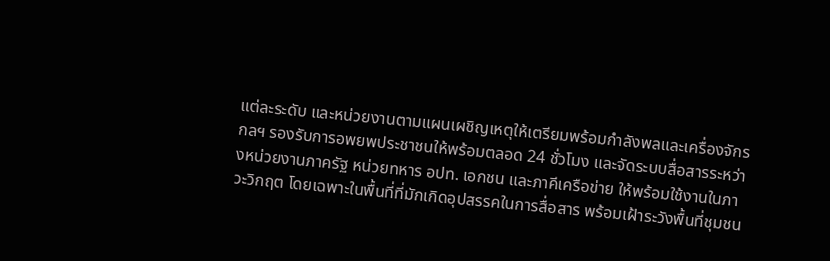แต่ละระดับ และหน่วยงานตามแผนเผชิญเหตุให้เตรียมพร้อมกำลังพลและเครื่องจักรกลฯ รองรับการอพยพประชาชนให้พร้อมตลอด 24 ชั่วโมง และจัดระบบสื่อสารระหว่างหน่วยงานภาครัฐ หน่วยทหาร อปท. เอกชน และภาคีเครือข่าย ให้พร้อมใช้งานในภาวะวิกฤต โดยเฉพาะในพื้นที่ที่มักเกิดอุปสรรคในการสื่อสาร พร้อมเฝ้าระวังพื้นที่ชุมชน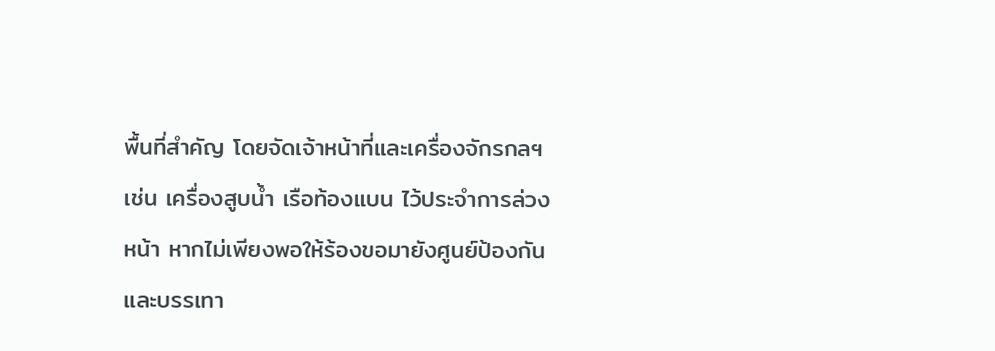พื้นที่สำคัญ โดยจัดเจ้าหน้าที่และเครื่องจักรกลฯเช่น เครื่องสูบน้ำ เรือท้องแบน ไว้ประจำการล่วงหน้า หากไม่เพียงพอให้ร้องขอมายังศูนย์ป้องกันและบรรเทา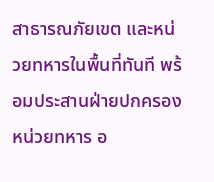สาธารณภัยเขต และหน่วยทหารในพื้นที่ทันที พร้อมประสานฝ่ายปกครอง หน่วยทหาร อ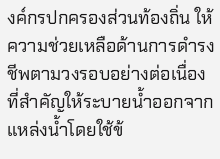งค์กรปกครองส่วนท้องถิ่น ให้ความช่วยเหลือด้านการดำรงชีพตามวงรอบอย่างต่อเนื่อง ที่สำคัญให้ระบายน้ำออกจากแหล่งน้ำโดยใช้ข้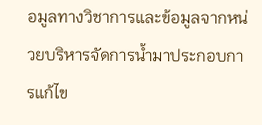อมูลทางวิชาการและข้อมูลจากหน่วยบริหารจัดการน้ำมาประกอบการแก้ไข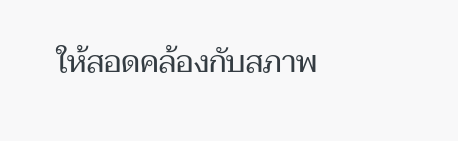ให้สอดคล้องกับสภาพ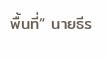พื้นที่“ นายธีร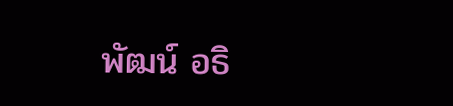พัฒน์ อธิ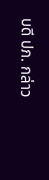บดี ปภ. กล่าว